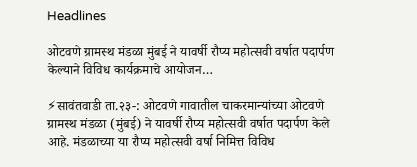Headlines

ओटवणे ग्रामस्थ मंडळा मुंबई ने यावर्षी रौप्य महोत्सवी वर्षात पदार्पण केल्याने विविध कार्यक्रमाचे आयोजन…

⚡सावंतवाडी ता.२३-: ओटवणे गावातील चाकरमान्यांच्या ओटवणे ग्रामस्थ मंडळा (मुंबई) ने यावर्षी रौप्य महोत्सवी वर्षात पदार्पण केले आहे. मंडळाच्या या रौप्य महोत्सवी वर्षा निमित्त विविध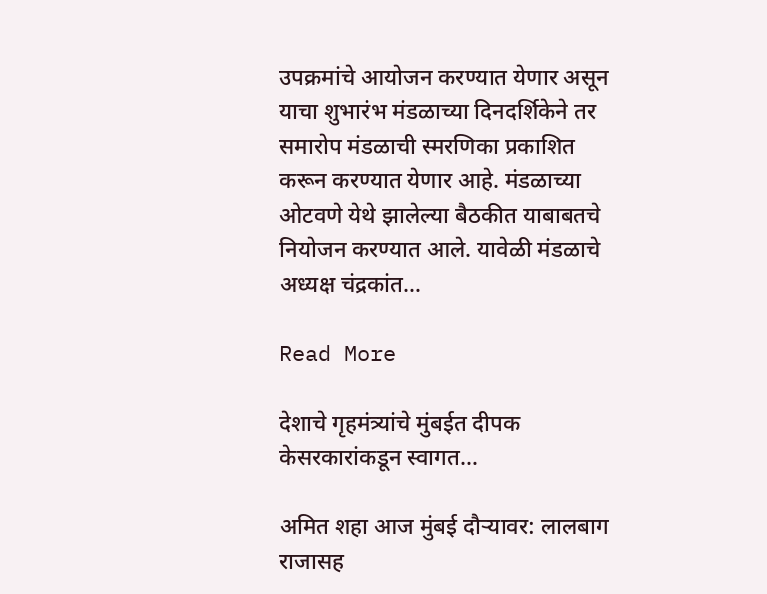उपक्रमांचे आयोजन करण्यात येणार असून याचा शुभारंभ मंडळाच्या दिनदर्शिकेने तर समारोप मंडळाची स्मरणिका प्रकाशित करून करण्यात येणार आहे. मंडळाच्या ओटवणे येथे झालेल्या बैठकीत याबाबतचे नियोजन करण्यात आले. यावेळी मंडळाचे अध्यक्ष चंद्रकांत…

Read More

देशाचे गृहमंत्र्यांचे मुंबईत दीपक केसरकारांकडून स्वागत…

अमित शहा आज मुंबई दौऱ्यावर: लालबाग राजासह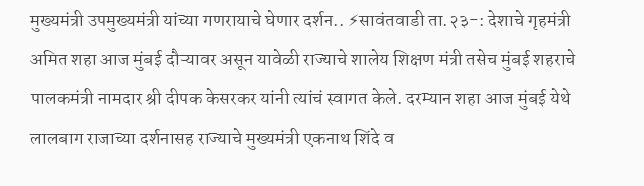मुख्यमंत्री उपमुख्यमंत्री यांच्या गणरायाचे घेणार दर्शन.. ⚡सावंतवाडी ता.२३-: देशाचे गृहमंत्री अमित शहा आज मुंबई दौऱ्यावर असून यावेळी राज्याचे शालेय शिक्षण मंत्री तसेच मुंबई शहराचे पालकमंत्री नामदार श्री दीपक केसरकर यांनी त्यांचं स्वागत केले. दरम्यान शहा आज मुंबई येथे लालबाग राजाच्या दर्शनासह राज्याचे मुख्यमंत्री एकनाथ शिंदे व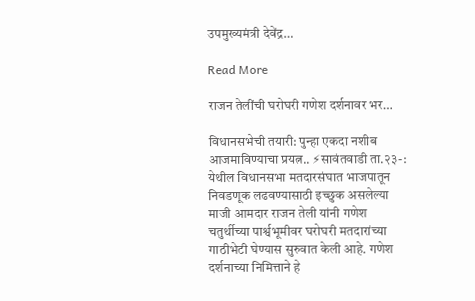उपमुख्यमंत्री देवेंद्र…

Read More

राजन तेलींची घरोघरी गणेश दर्शनावर भर…

विधानसभेची तयारी: पुन्हा एकदा नशीब आजमाविण्याचा प्रयत्न.. ⚡सावंतवाडी ता.२३-: येथील विधानसभा मतदारसंघात भाजपातून निवडणूक लढवण्यासाठी इच्छुक असलेल्या माजी आमदार राजन तेली यांनी गणेश चतुर्थीच्या पार्श्वभूमीवर घरोघरी मतदारांच्या गाठीभेटी घेण्यास सुरुवात केली आहे. गणेश दर्शनाच्या निमित्ताने हे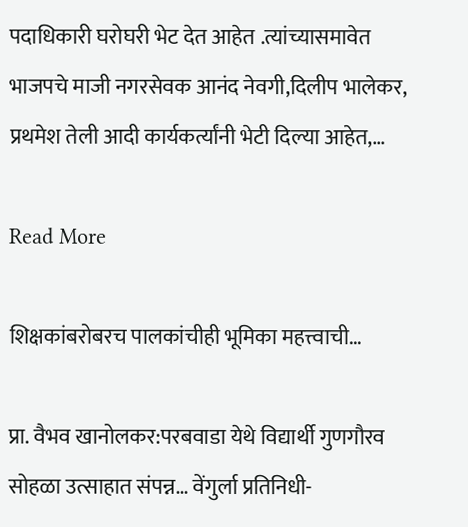पदाधिकारी घरोघरी भेट देत आहेत .त्यांच्यासमावेत भाजपचे माजी नगरसेवक आनंद नेवगी,दिलीप भालेकर, प्रथमेश तेली आदी कार्यकर्त्यांनी भेटी दिल्या आहेत,…

Read More

शिक्षकांबरोबरच पालकांचीही भूमिका महत्त्वाची…

प्रा. वैभव खानोलकर:परबवाडा येथे विद्यार्थी गुणगौरव सोहळा उत्साहात संपन्न… वेंगुर्ला प्रतिनिधी-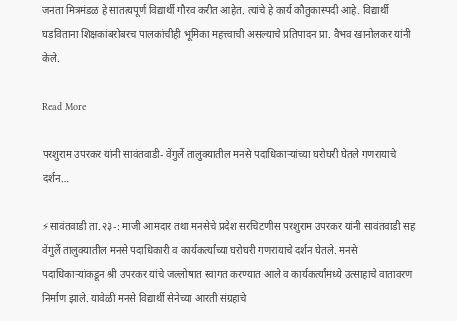जनता मित्रमंडळ हे सातत्यपूर्ण विद्यार्थी गौरव करीत आहेत. त्यांचे हे कार्य कौतुकास्पदी आहे. विद्यार्थी घडविताना शिक्षकांबरोबरच पालकांचीही भूमिका महत्त्वाची असल्याचे प्रतिपादन प्रा. वैभव खानोलकर यांनी केले.

Read More

परशुराम उपरकर यांनी सावंतवाडी- वेंगुर्ले तालुक्यातील मनसे पदाधिकाऱ्यांच्या घरोघरी घेतले गणरायाचे दर्शन…

⚡सावंतवाडी ता.२३-: माजी आमदार तथा मनसेचे प्रदेश सरचिटणीस परशुराम उपरकर यांनी सावंतवाडी सह वेंगुर्ले तालुक्यातील मनसे पदाधिकारी व कार्यकर्त्यांच्या घरोघरी गणरायाचे दर्शन घेतले. मनसे पदाधिकाऱ्यांकडून श्री उपरकर यांचे जल्लोषात स्वागत करण्यात आले व कार्यकर्त्यांमध्ये उत्साहाचे वातावरण निर्माण झाले. यावेळी मनसे विद्यार्थी सेनेच्या आरती संग्रहाचे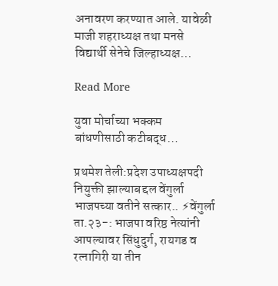अनावरण करण्यात आले. यावेळी माजी शहराध्यक्ष तथा मनसे विद्यार्थी सेनेचे जिल्हाध्यक्ष…

Read More

युवा मोर्चाच्या भक्कम बांधणीसाठी कटीबद्ध…

प्रथमेश तेली:प्रदेश उपाध्यक्षपदी नियुक्ती झाल्याबद्दल वेंगुर्ला भाजपच्या वतीने सत्कार.. ⚡वेंगुर्ला ता.२३-: भाजपा वरिष्ठ नेत्यांनी आपल्यावर सिंधुदुर्ग, रायगड व रत्नागिरी या तीन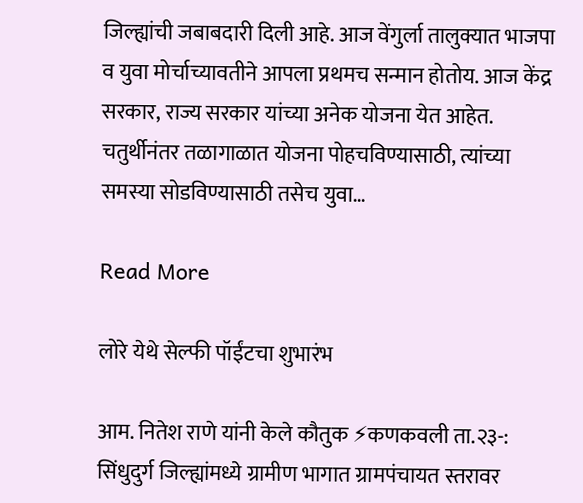जिल्ह्यांची जबाबदारी दिली आहे. आज वेंगुर्ला तालुक्यात भाजपा व युवा मोर्चाच्यावतीने आपला प्रथमच सन्मान होतोय. आज केंद्र सरकार, राज्य सरकार यांच्या अनेक योजना येत आहेत. चतुर्थीनंतर तळागाळात योजना पोहचविण्यासाठी, त्यांच्या समस्या सोडविण्यासाठी तसेच युवा…

Read More

लोरे येथे सेल्फी पॉईंटचा शुभारंभ

आम. नितेश राणे यांनी केले कौतुक ⚡कणकवली ता.२३-: सिंधुदुर्ग जिल्ह्यांमध्ये ग्रामीण भागात ग्रामपंचायत स्तरावर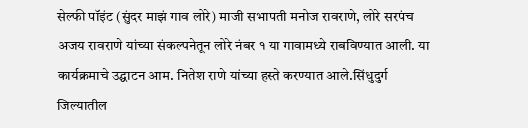सेल्फी पॉइंट (सुंदर माझं गाव लोरे) माजी सभापती मनोज रावराणे, लोरे सरपंच अजय रावराणे यांच्या संकल्पनेतून लोरे नंबर १ या गावामध्ये राबविण्यात आली. या कार्यक्रमाचे उद्घाटन आम. नितेश राणे यांच्या हस्ते करण्यात आले.सिंधुदुर्ग जिल्यातील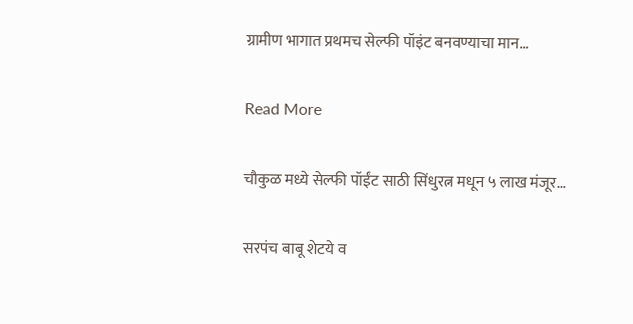ग्रामीण भागात प्रथमच सेल्फी पॉइंट बनवण्याचा मान…

Read More

चौकुळ मध्ये सेल्फी पॉईंट साठी सिंधुरत्न मधून ५ लाख मंजूर…

सरपंच बाबू शेटये व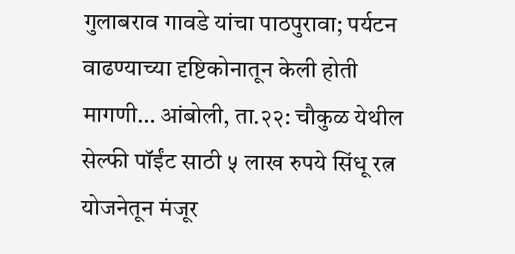गुलाबराव गावडे यांचा पाठपुरावा; पर्यटन वाढण्याच्या दृष्टिकोनातून केली होती मागणी… आंबोली, ता.२२: चौकुळ येथील सेल्फी पॉईंट साठी ५ लाख रुपये सिंधू रत्न योजनेतून मंजूर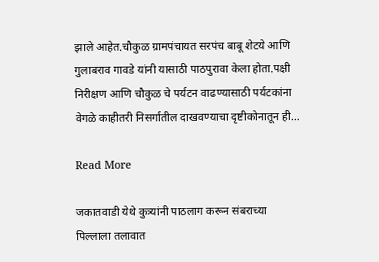झाले आहेत.चौकुळ ग्रामपंचायत सरपंच बाबू शेटये आणि गुलाबराव गावडे यांनी यासाठी पाठपुरावा केला होता.पक्षी निरीक्षण आणि चौकुळ चे पर्यटन वाढण्यासाठी पर्यटकांना वेगळे काहीतरी निसर्गातील दाखवण्याचा दृष्टीकोनातून ही…

Read More

जकातवाडी येथे कुत्र्यांनी पाठलाग करून संबराच्या पिल्लाला तलावात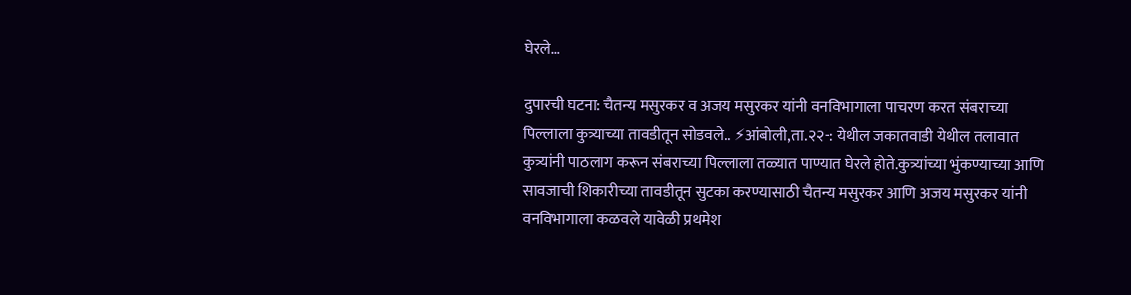घेरले…

दुपारची घटना: चैतन्य मसुरकर व अजय मसुरकर यांनी वनविभागाला पाचरण करत संबराच्या पिल्लाला कुत्र्याच्या तावडीतून सोडवले.. ⚡आंबोली,ता.२२-: येथील जकातवाडी येथील तलावात कुत्र्यांनी पाठलाग करून संबराच्या पिल्लाला तळ्यात पाण्यात घेरले होते.कुत्र्यांच्या भुंकण्याच्या आणि सावजाची शिकारीच्या तावडीतून सुटका करण्यासाठी चैतन्य मसुरकर आणि अजय मसुरकर यांनी वनविभागाला कळवले यावेळी प्रथमेश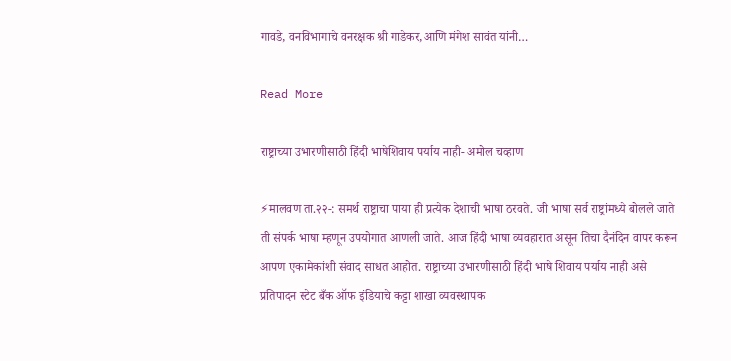गावडे, वनविभागाचे वनरक्षक श्री गाडेकर,आणि मंगेश सावंत यांनी…

Read More

राष्ट्राच्या उभारणीसाठी हिंदी भाषेशिवाय पर्याय नाही- अमोल चव्हाण

⚡मालवण ता.२२-: समर्थ राष्ट्राचा पाया ही प्रत्येक देशाची भाषा ठरवते. जी भाषा सर्व राष्ट्रांमध्ये बोलले जाते ती संपर्क भाषा म्हणून उपयोगात आणली जाते. आज हिंदी भाषा व्यवहारात असून तिचा दैनंदिन वापर करून आपण एकामेकांशी संवाद साधत आहोत. राष्ट्राच्या उभारणीसाठी हिंदी भाषे शिवाय पर्याय नाही असे प्रतिपादन स्टेट बँक ऑफ इंडियाचे कट्टा शाखा व्यवस्थापक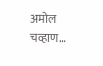अमोल चव्हाण…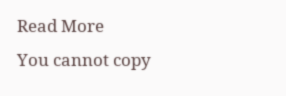Read More
You cannot copy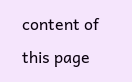content of this page